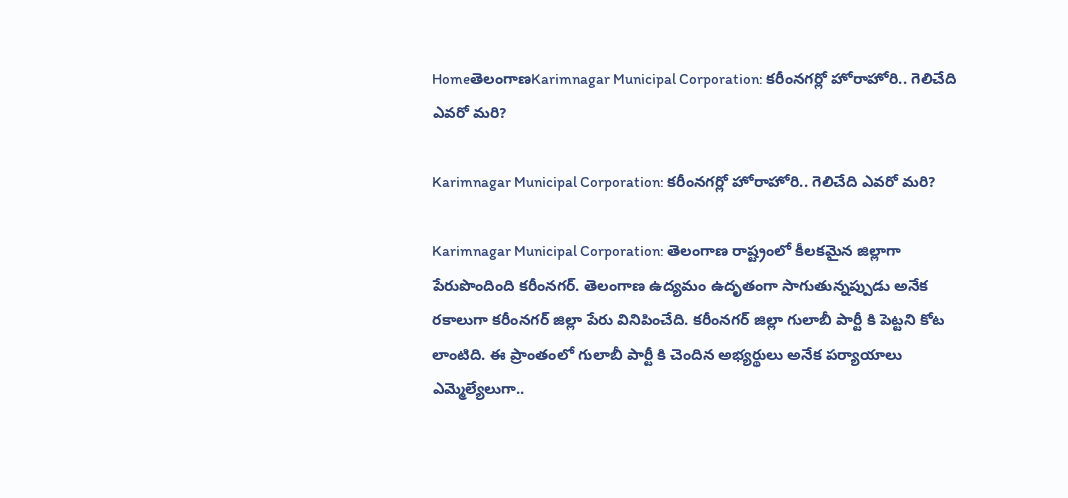HomeతెలంగాణKarimnagar Municipal Corporation: కరీంనగర్లో హోరాహోరి.. గెలిచేది ఎవరో మరి?

Karimnagar Municipal Corporation: కరీంనగర్లో హోరాహోరి.. గెలిచేది ఎవరో మరి?

Karimnagar Municipal Corporation: తెలంగాణ రాష్ట్రంలో కీలకమైన జిల్లాగా పేరుపొందింది కరీంనగర్. తెలంగాణ ఉద్యమం ఉదృతంగా సాగుతున్నప్పుడు అనేక రకాలుగా కరీంనగర్ జిల్లా పేరు వినిపించేది. కరీంనగర్ జిల్లా గులాబీ పార్టీ కి పెట్టని కోట లాంటిది. ఈ ప్రాంతంలో గులాబీ పార్టీ కి చెందిన అభ్యర్థులు అనేక పర్యాయాలు ఎమ్మెల్యేలుగా..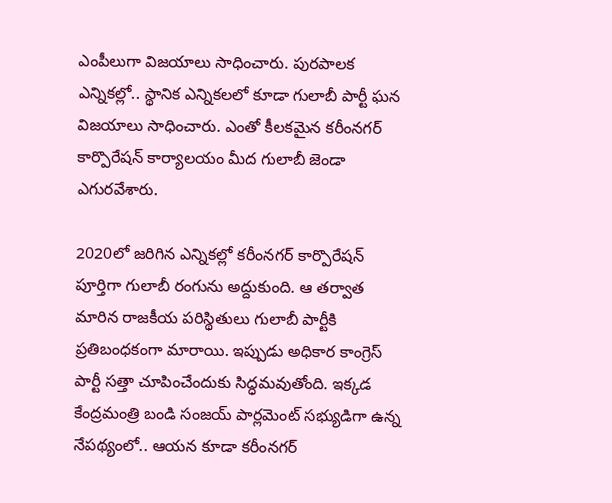ఎంపీలుగా విజయాలు సాధించారు. పురపాలక ఎన్నికల్లో.. స్థానిక ఎన్నికలలో కూడా గులాబీ పార్టీ ఘన విజయాలు సాధించారు. ఎంతో కీలకమైన కరీంనగర్ కార్పొరేషన్ కార్యాలయం మీద గులాబీ జెండా ఎగురవేశారు.

2020లో జరిగిన ఎన్నికల్లో కరీంనగర్ కార్పొరేషన్ పూర్తిగా గులాబీ రంగును అద్దుకుంది. ఆ తర్వాత మారిన రాజకీయ పరిస్థితులు గులాబీ పార్టీకి ప్రతిబంధకంగా మారాయి. ఇప్పుడు అధికార కాంగ్రెస్ పార్టీ సత్తా చూపించేందుకు సిద్ధమవుతోంది. ఇక్కడ కేంద్రమంత్రి బండి సంజయ్ పార్లమెంట్ సభ్యుడిగా ఉన్న నేపథ్యంలో.. ఆయన కూడా కరీంనగర్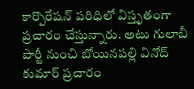కార్పొరేషన్ పరిధిలో విస్తృతంగా ప్రచారం చేస్తున్నారు. అటు గులాబీ పార్టీ నుంచి బోయినపల్లి వినోద్ కుమార్ ప్రచారం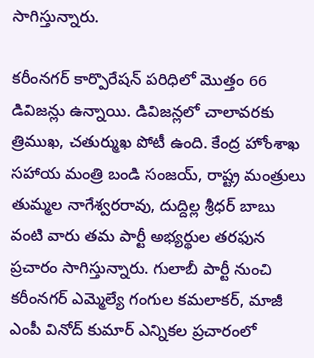సాగిస్తున్నారు.

కరీంనగర్ కార్పొరేషన్ పరిధిలో మొత్తం 66 డివిజన్లు ఉన్నాయి. డివిజన్లలో చాలావరకు త్రిముఖ, చతుర్ముఖ పోటీ ఉంది. కేంద్ర హోంశాఖ సహాయ మంత్రి బండి సంజయ్, రాష్ట్ర మంత్రులు తుమ్మల నాగేశ్వరరావు, దుద్దిల్ల శ్రీధర్ బాబు వంటి వారు తమ పార్టీ అభ్యర్థుల తరఫున ప్రచారం సాగిస్తున్నారు. గులాబీ పార్టీ నుంచి కరీంనగర్ ఎమ్మెల్యే గంగుల కమలాకర్, మాజీ ఎంపీ వినోద్ కుమార్ ఎన్నికల ప్రచారంలో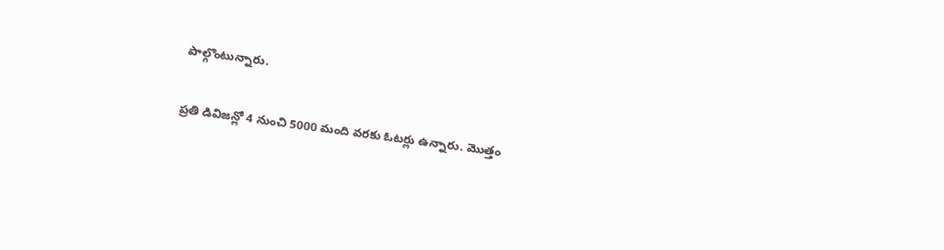పాల్గొంటున్నారు.

ప్రతి డివిజన్లో 4 నుంచి 5000 మంది వరకు ఓటర్లు ఉన్నారు. మొత్తం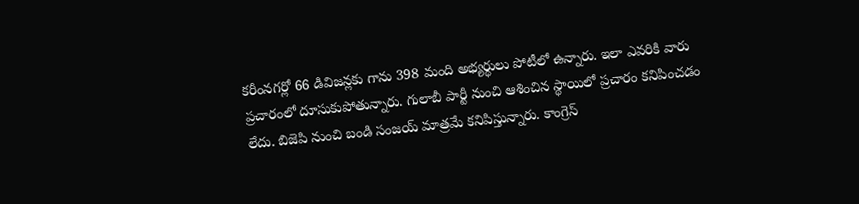కరీంనగర్లో 66 డివిజన్లకు గాను 398 మంది అభ్యర్థులు పోటీలో ఉన్నారు. ఇలా ఎవరికి వారు ప్రచారంలో దూసుకుపోతున్నారు. గులాబీ పార్టీ నుంచి ఆశించిన స్థాయిలో ప్రచారం కనిపించడం లేదు. బిజెపి నుంచి బండి సంజయ్ మాత్రమే కనిపిస్తున్నారు. కాంగ్రెస్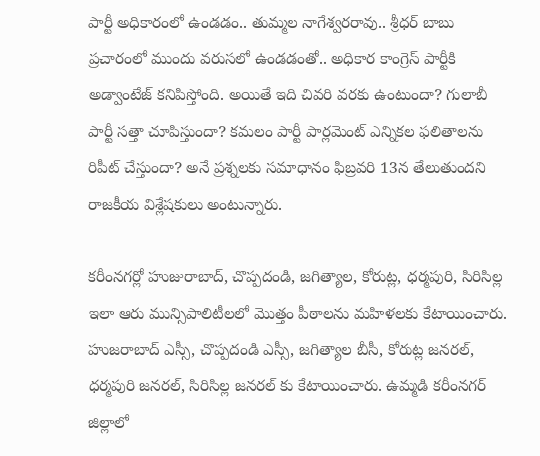పార్టీ అధికారంలో ఉండడం.. తుమ్మల నాగేశ్వరరావు.. శ్రీధర్ బాబు ప్రచారంలో ముందు వరుసలో ఉండడంతో.. అధికార కాంగ్రెస్ పార్టీకి అడ్వాంటేజ్ కనిపిస్తోంది. అయితే ఇది చివరి వరకు ఉంటుందా? గులాబీ పార్టీ సత్తా చూపిస్తుందా? కమలం పార్టీ పార్లమెంట్ ఎన్నికల ఫలితాలను రిపీట్ చేస్తుందా? అనే ప్రశ్నలకు సమాధానం ఫిబ్రవరి 13న తేలుతుందని రాజకీయ విశ్లేషకులు అంటున్నారు.

కరీంనగర్లో హుజురాబాద్, చొప్పదండి, జగిత్యాల, కోరుట్ల, ధర్మపురి, సిరిసిల్ల ఇలా ఆరు మున్సిపాలిటీలలో మొత్తం పీఠాలను మహిళలకు కేటాయించారు. హుజరాబాద్ ఎస్సీ, చొప్పదండి ఎస్సీ, జగిత్యాల బీసీ, కోరుట్ల జనరల్, ధర్మపురి జనరల్, సిరిసిల్ల జనరల్ కు కేటాయించారు. ఉమ్మడి కరీంనగర్ జిల్లాలో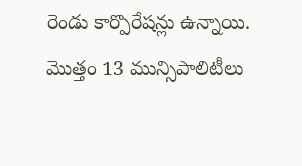రెండు కార్పొరేషన్లు ఉన్నాయి. మొత్తం 13 మున్సిపాలిటీలు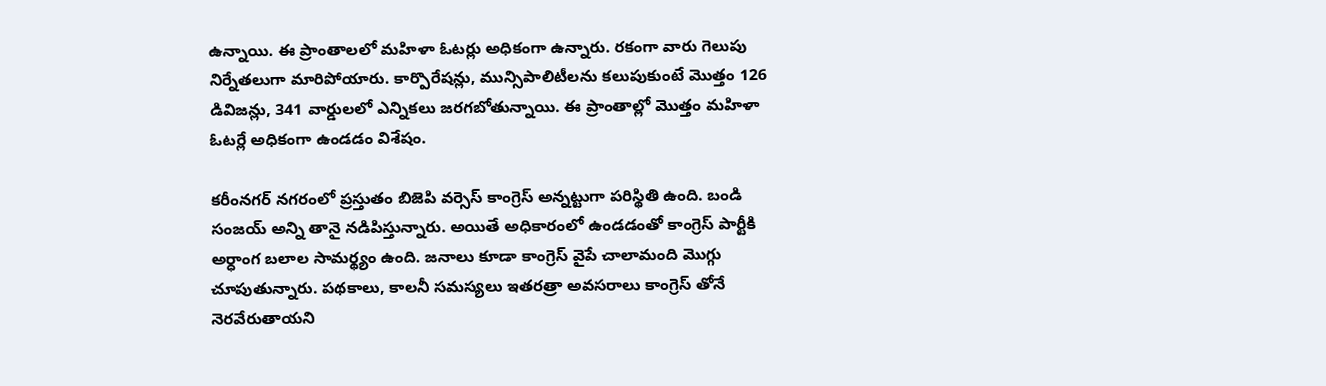ఉన్నాయి. ఈ ప్రాంతాలలో మహిళా ఓటర్లు అధికంగా ఉన్నారు. రకంగా వారు గెలుపు నిర్నేతలుగా మారిపోయారు. కార్పొరేషన్లు, మున్సిపాలిటీలను కలుపుకుంటే మొత్తం 126 డివిజన్లు, 341 వార్డులలో ఎన్నికలు జరగబోతున్నాయి. ఈ ప్రాంతాల్లో మొత్తం మహిళా ఓటర్లే అధికంగా ఉండడం విశేషం.

కరీంనగర్ నగరంలో ప్రస్తుతం బిజెపి వర్సెస్ కాంగ్రెస్ అన్నట్టుగా పరిస్థితి ఉంది. బండి సంజయ్ అన్ని తానై నడిపిస్తున్నారు. అయితే అధికారంలో ఉండడంతో కాంగ్రెస్ పార్టీకి అర్ధాంగ బలాల సామర్థ్యం ఉంది. జనాలు కూడా కాంగ్రెస్ వైపే చాలామంది మొగ్గు చూపుతున్నారు. పథకాలు, కాలనీ సమస్యలు ఇతరత్రా అవసరాలు కాంగ్రెస్ తోనే నెరవేరుతాయని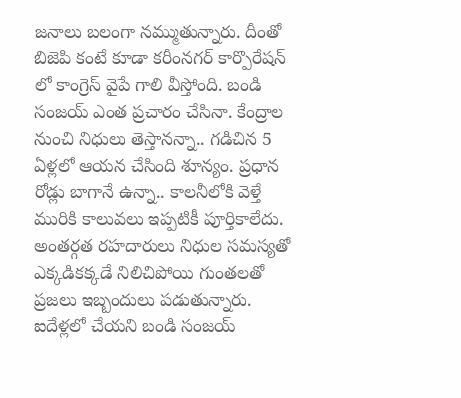జనాలు బలంగా నమ్ముతున్నారు. దీంతో బిజెపి కంటే కూడా కరీంనగర్ కార్పొరేషన్ లో కాంగ్రెస్ వైపే గాలి వీస్తోంది. బండి సంజయ్ ఎంత ప్రచారం చేసినా. కేంద్రాల నుంచి నిధులు తెస్తానన్నా.. గడిచిన 5 ఏళ్లలో ఆయన చేసింది శూన్యం. ప్రధాన రోడ్లు బాగానే ఉన్నా.. కాలనీలోకి వెళ్తే మురికి కాలువలు ఇప్పటికీ పూర్తికాలేదు. అంతర్గత రహదారులు నిధుల సమస్యతో ఎక్కడికక్కడే నిలిచిపోయి గుంతలతో ప్రజలు ఇబ్బందులు పడుతున్నారు. ఐదేళ్లలో చేయని బండి సంజయ్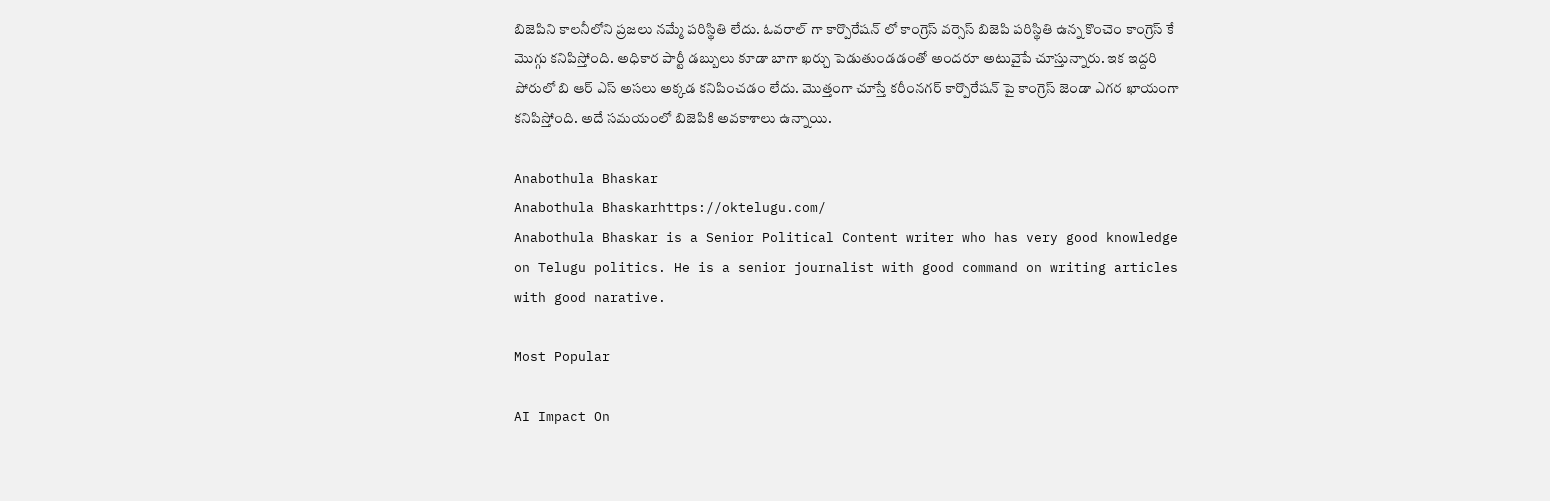బిజెపిని కాలనీలోని ప్రజలు నమ్మే పరిస్థితి లేదు. ఓవరాల్ గా కార్పొరేషన్ లో కాంగ్రెస్ వర్సెస్ బిజెపి పరిస్థితి ఉన్న కొంచెం కాంగ్రెస్ కే మొగ్గు కనిపిస్తోంది. అధికార పార్టీ డబ్బులు కూడా బాగా ఖర్చు పెడుతుండడంతో అందరూ అటువైపే చూస్తున్నారు. ఇక ఇద్దరి పోరులో బి ఆర్ ఎస్ అసలు అక్కడ కనిపించడం లేదు. మొత్తంగా చూస్తే కరీంనగర్ కార్పొరేషన్ పై కాంగ్రెస్ జెండా ఎగర ఖాయంగా కనిపిస్తోంది. అదే సమయంలో బిజెపికి అవకాశాలు ఉన్నాయి.

Anabothula Bhaskar
Anabothula Bhaskarhttps://oktelugu.com/
Anabothula Bhaskar is a Senior Political Content writer who has very good knowledge on Telugu politics. He is a senior journalist with good command on writing articles with good narative.

Most Popular

AI Impact On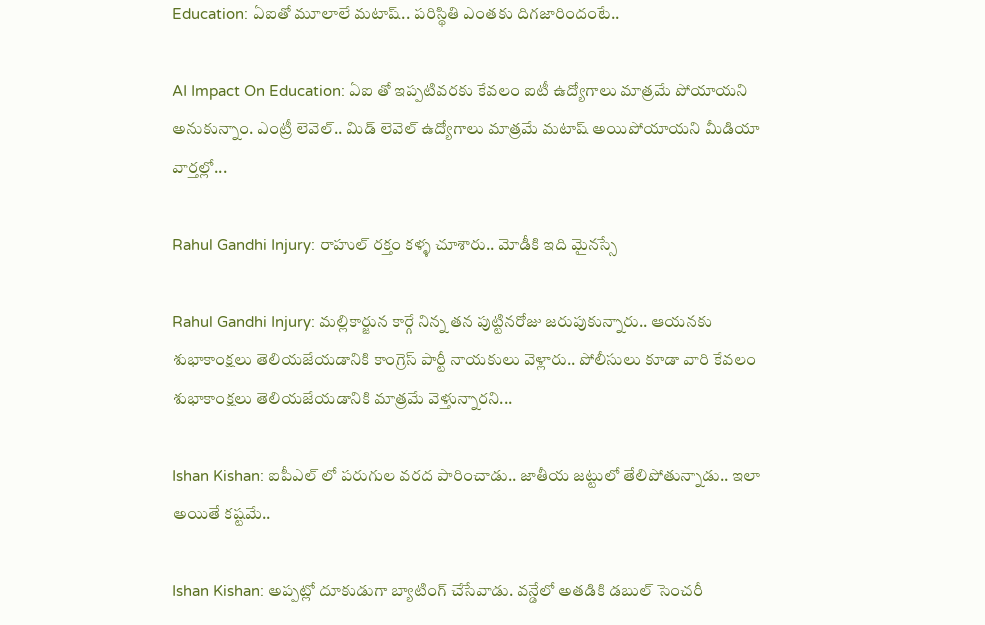Education: ఏఐతో మూలాలే మటాష్.. పరిస్థితి ఎంతకు దిగజారిందంటే..

AI Impact On Education: ఏఐ తో ఇప్పటివరకు కేవలం ఐటీ ఉద్యోగాలు మాత్రమే పోయాయని అనుకున్నాం. ఎంట్రీ లెవెల్.. మిడ్ లెవెల్ ఉద్యోగాలు మాత్రమే మటాష్ అయిపోయాయని మీడియా వార్తల్లో...

Rahul Gandhi Injury: రాహుల్ రక్తం కళ్ళ చూశారు.. మోడీకి ఇది మైనస్సే

Rahul Gandhi Injury: మల్లికార్జున కార్గే నిన్న తన పుట్టినరోజు జరుపుకున్నారు.. ఆయనకు శుభాకాంక్షలు తెలియజేయడానికి కాంగ్రెస్ పార్టీ నాయకులు వెళ్లారు.. పోలీసులు కూడా వారి కేవలం శుభాకాంక్షలు తెలియజేయడానికి మాత్రమే వెళ్తున్నారని...

Ishan Kishan: ఐపీఎల్ లో పరుగుల వరద పారించాడు.. జాతీయ జట్టులో తేలిపోతున్నాడు.. ఇలా అయితే కష్టమే..

Ishan Kishan: అప్పట్లో దూకుడుగా బ్యాటింగ్ చేసేవాడు. వన్డేలో అతడికి డబుల్ సెంచరీ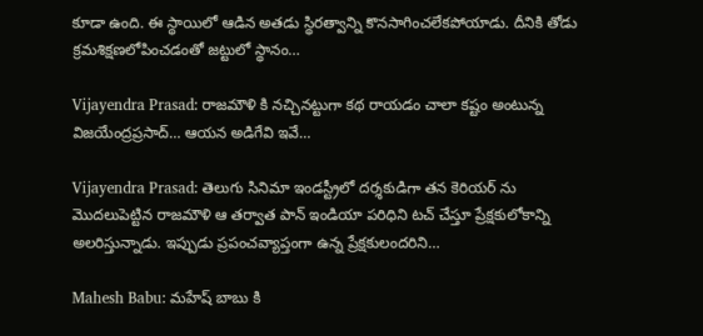కూడా ఉంది. ఈ స్థాయిలో ఆడిన అతడు స్థిరత్వాన్ని కొనసాగించలేకపోయాడు. దీనికి తోడు క్రమశిక్షణలోపించడంతో జట్టులో స్థానం...

Vijayendra Prasad: రాజమౌళి కి నచ్చినట్టుగా కథ రాయడం చాలా కష్టం అంటున్న విజయేంద్రప్రసాద్… ఆయన అడిగేవి ఇవే…

Vijayendra Prasad: తెలుగు సినిమా ఇండస్ట్రీలో దర్శకుడిగా తన కెరియర్ ను మొదలుపెట్టిన రాజమౌళి ఆ తర్వాత పాన్ ఇండియా పరిధిని టచ్ చేస్తూ ప్రేక్షకులోకాన్ని అలరిస్తున్నాడు. ఇప్పుడు ప్రపంచవ్యాప్తంగా ఉన్న ప్రేక్షకులందరిని...

Mahesh Babu: మహేష్ బాబు కి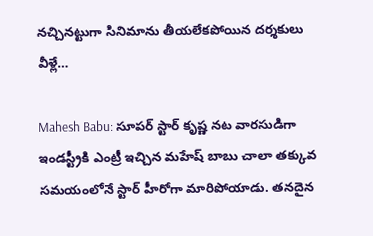నచ్చినట్టుగా సినిమాను తీయలేకపోయిన దర్శకులు వీళ్లే…

Mahesh Babu: సూపర్ స్టార్ కృష్ణ నట వారసుడిగా ఇండస్ట్రీకి ఎంట్రీ ఇచ్చిన మహేష్ బాబు చాలా తక్కువ సమయంలోనే స్టార్ హీరోగా మారిపోయాడు. తనదైన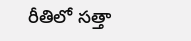రీతిలో సత్తా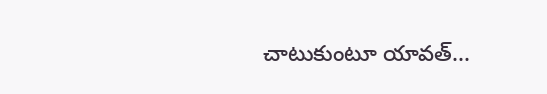చాటుకుంటూ యావత్...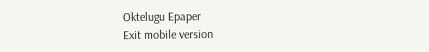Oktelugu Epaper
Exit mobile version